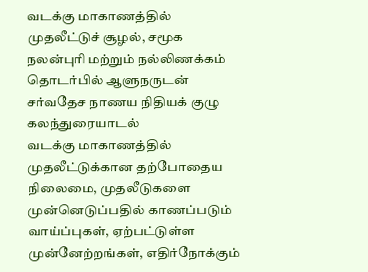வடக்கு மாகாணத்தில் முதலீட்டுச் சூழல், சமூக நலன்புரி மற்றும் நல்லிணக்கம் தொடர்பில் ஆளுநருடன் சர்வதேச நாணய நிதியக் குழு கலந்துரையாடல்
வடக்கு மாகாணத்தில் முதலீட்டுக்கான தற்போதைய நிலைமை, முதலீடுகளை முன்னெடுப்பதில் காணப்படும் வாய்ப்புகள், ஏற்பட்டுள்ள முன்னேற்றங்கள், எதிர்நோக்கும்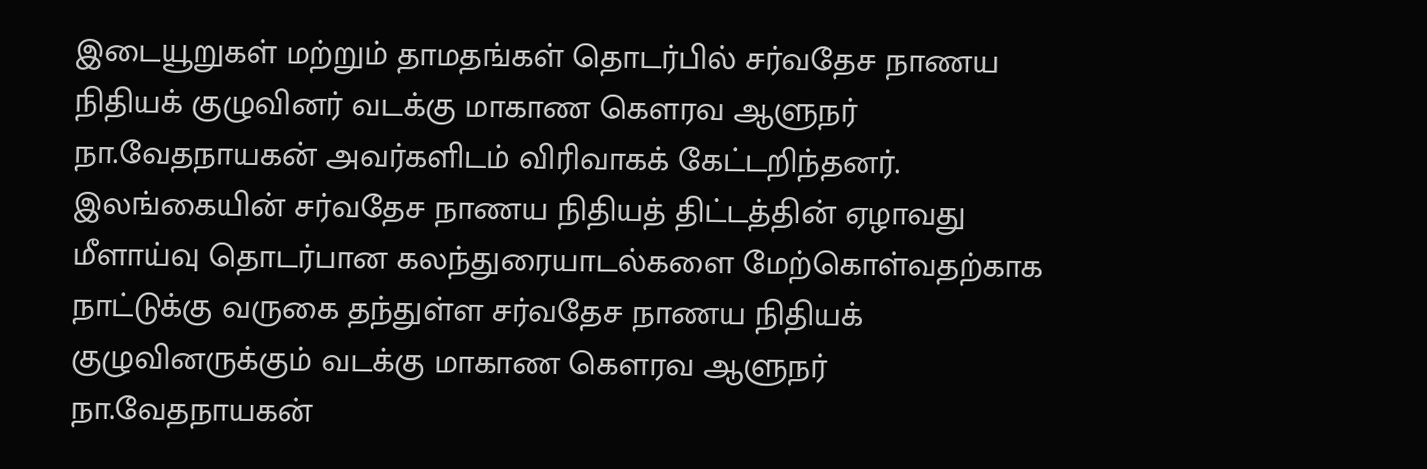இடையூறுகள் மற்றும் தாமதங்கள் தொடர்பில் சர்வதேச நாணய நிதியக் குழுவினர் வடக்கு மாகாண கௌரவ ஆளுநர் நா.வேதநாயகன் அவர்களிடம் விரிவாகக் கேட்டறிந்தனர். இலங்கையின் சர்வதேச நாணய நிதியத் திட்டத்தின் ஏழாவது மீளாய்வு தொடர்பான கலந்துரையாடல்களை மேற்கொள்வதற்காக நாட்டுக்கு வருகை தந்துள்ள சர்வதேச நாணய நிதியக் குழுவினருக்கும் வடக்கு மாகாண கௌரவ ஆளுநர் நா.வேதநாயகன்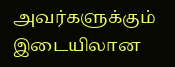அவர்களுக்கும் இடையிலான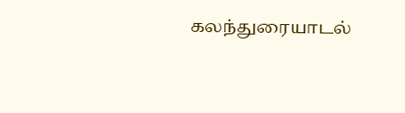கலந்துரையாடல்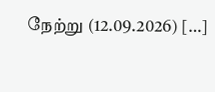நேற்று (12.09.2026) […]